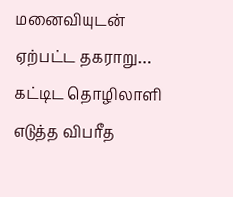மனைவியுடன் ஏற்பட்ட தகராறு… கட்டிட தொழிலாளி எடுத்த விபரீத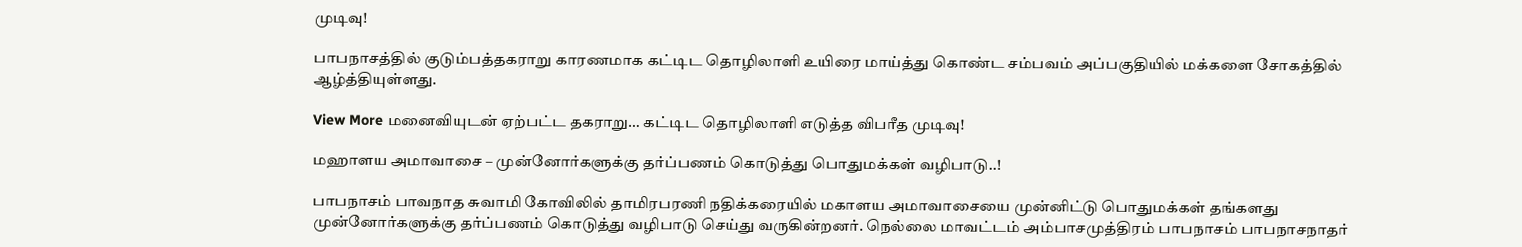முடிவு!

பாபநாசத்தில் குடும்பத்தகராறு காரணமாக கட்டிட தொழிலாளி உயிரை மாய்த்து கொண்ட சம்பவம் அப்பகுதியில் மக்களை சோகத்தில் ஆழ்த்தியுள்ளது.

View More மனைவியுடன் ஏற்பட்ட தகராறு… கட்டிட தொழிலாளி எடுத்த விபரீத முடிவு!

மஹாளய அமாவாசை – முன்னோர்களுக்கு தர்ப்பணம் கொடுத்து பொதுமக்கள் வழிபாடு..!

பாபநாசம் பாவநாத சுவாமி கோவிலில் தாமிரபரணி நதிக்கரையில் மகாளய அமாவாசையை முன்னிட்டு பொதுமக்கள் தங்களது முன்னோர்களுக்கு தர்ப்பணம் கொடுத்து வழிபாடு செய்து வருகின்றனர். நெல்லை மாவட்டம் அம்பாசமுத்திரம் பாபநாசம் பாபநாசநாதர்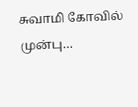சுவாமி கோவில் முன்பு…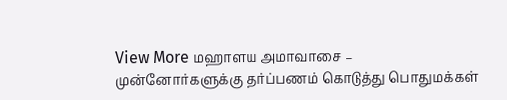View More மஹாளய அமாவாசை – முன்னோர்களுக்கு தர்ப்பணம் கொடுத்து பொதுமக்கள்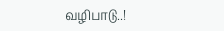வழிபாடு..!